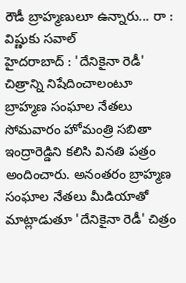రౌడీ బ్రాహ్మణులూ ఉన్నారు... రా : విష్ణుకు సవాల్
హైదరాబాద్ : 'దేనికైనా రెడీ' చిత్రాన్ని నిషేదించాలంటూ బ్రాహ్మణ సంఘాల నేతలు సోమవారం హోమంత్రి సబితా ఇంద్రారెడ్డిని కలిసి వినతి పత్రం అందించారు. అనంతరం బ్రాహ్మణ సంఘాల నేతలు మీడియాతో మాట్లాడుతూ 'దేనికైనా రెడీ' చిత్రం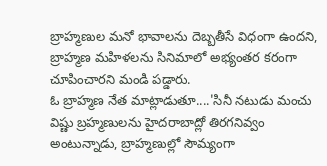బ్రాహ్మణుల మనో భావాలను దెబ్బతీసే విధంగా ఉందని, బ్రాహ్మణ మహిళలను సినిమాలో అభ్యంతర కరంగా చూపించారని మండి పడ్డారు.
ఓ బ్రాహ్మణ నేత మాట్లాడుతూ....'సినీ నటుడు మంచు విష్ణు బ్రహ్మణులను హైదరాబాద్లో తిరగనివ్వం అంటున్నాడు, బ్రాహ్మణుల్లో సౌమ్యంగా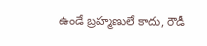ఉండే బ్రహ్మణులే కాదు, రౌడీ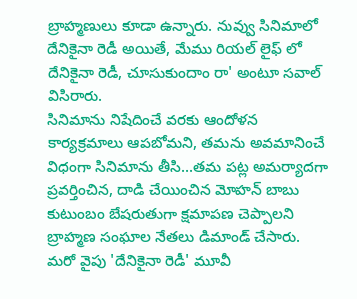బ్రాహ్మణులు కూడా ఉన్నారు. నువ్వు సినిమాలో దేనికైనా రెడీ అయితే, మేము రియల్ లైఫ్ లో దేనికైనా రెడీ, చూసుకుందాం రా' అంటూ సవాల్ విసిరారు.
సినిమాను నిషేదించే వరకు ఆందోళన కార్యక్రమాలు ఆపబోమని, తమను అవమానించే విధంగా సినిమాను తీసి...తమ పట్ల అమర్యాదగా ప్రవర్తించిన, దాడి చేయించిన మోహన్ బాబు కుటుంబం బేషరుతుగా క్షమాపణ చెప్పాలని బ్రాహ్మణ సంఘాల నేతలు డిమాండ్ చేసారు.
మరో వైపు 'దేనికైనా రెడీ' మూవీ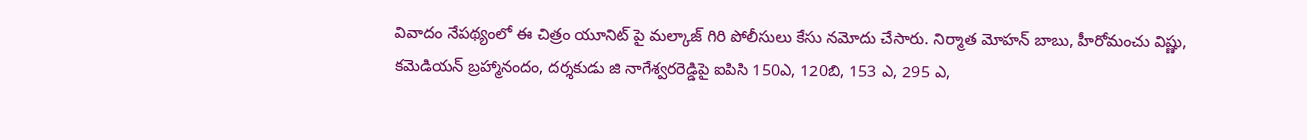వివాదం నేపథ్యంలో ఈ చిత్రం యూనిట్ పై మల్కాజ్ గిరి పోలీసులు కేసు నమోదు చేసారు. నిర్మాత మోహన్ బాబు, హీరోమంచు విష్ణు, కమెడియన్ బ్రహ్మానందం, దర్శకుడు జి నాగేశ్వరరెడ్డిపై ఐపిసి 150ఎ, 120బి, 153 ఎ, 295 ఎ,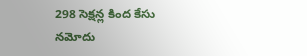298 సెక్షన్ల కింద కేసు నమోదు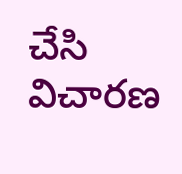చేసి విచారణ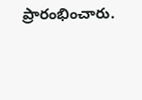ప్రారంభించారు.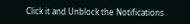Click it and Unblock the Notifications